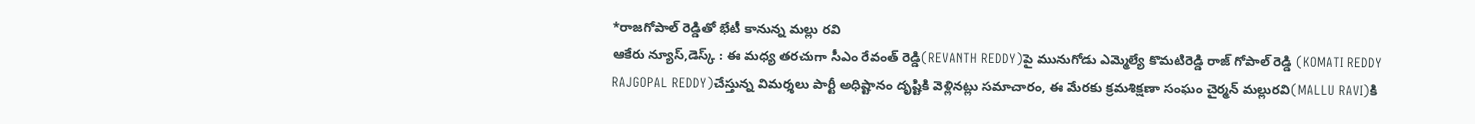*రాజగోపాల్ రెడ్డితో భేటీ కానున్న మల్లు రవి
ఆకేరు న్యూస్,డెస్క్ : ఈ మధ్య తరచుగా సీఎం రేవంత్ రెడ్డి(REVANTH REDDY)పై మునుగోడు ఎమ్మెల్యే కొమటిరెడ్డి రాజ్ గోపాల్ రెడ్డి (KOMATI REDDY RAJGOPAL REDDY)చేస్తున్న విమర్శలు పార్టీ అధిష్టానం దృష్టికి వెళ్లినట్లు సమాచారం, ఈ మేరకు క్రమశిక్షణా సంఘం చైర్మన్ మల్లురవి(MALLU RAVI)కి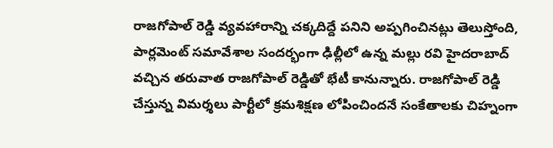రాజగోపాల్ రెడ్డి వ్యవహారాన్ని చక్కదిద్దే పనిని అప్పగించినట్లు తెలుస్తోంది, పార్లమెంట్ సమావేశాల సందర్భంగా ఢిల్లీలో ఉన్న మల్లు రవి హైదరాబాద్ వచ్చిన తరువాత రాజగోపాల్ రెడ్డితో భేటీ కానున్నారు. రాజగోపాల్ రెడ్డి చేస్తున్న విమర్శలు పార్టీలో క్రమశిక్షణ లోపించిందనే సంకేతాలకు చిహ్నంగా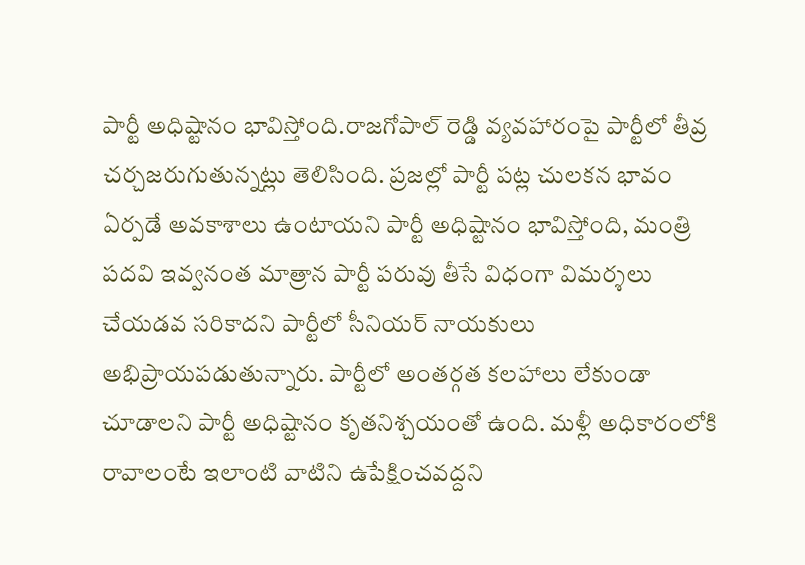పార్టీ అధిష్టానం భావిస్తోంది.రాజగోపాల్ రెడ్డి వ్యవహారంపై పార్టీలో తీవ్ర చర్చజరుగుతున్నట్లు తెలిసింది. ప్రజల్లో పార్టీ పట్ల చులకన భావం ఏర్పడే అవకాశాలు ఉంటాయని పార్టీ అధిష్టానం భావిస్తోంది, మంత్రి పదవి ఇవ్వనంత మాత్రాన పార్టీ పరువు తీసే విధంగా విమర్శలు చేయడవ సరికాదని పార్టీలో సీనియర్ నాయకులు అభిప్రాయపడుతున్నారు. పార్టీలో అంతర్గత కలహాలు లేకుండా చూడాలని పార్టీ అధిష్టానం కృతనిశ్చయంతో ఉంది. మళ్లీ అధికారంలోకి రావాలంటే ఇలాంటి వాటిని ఉపేక్షించవద్దని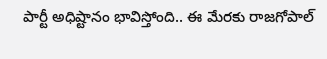పార్టీ అధిష్టానం భావిస్తోంది.. ఈ మేరకు రాజగోపాల్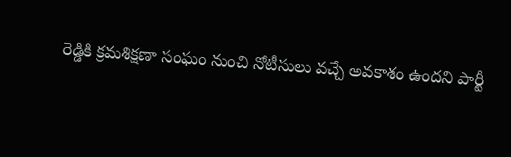రెడ్డికి క్రమశిక్షణా సంఘం నుంచి నోటీసులు వచ్చే అవకాశం ఉందని పార్టీ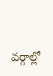వర్గాల్లో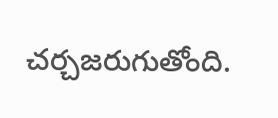చర్చజరుగుతోంది.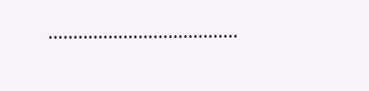………………………………..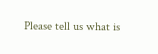Please tell us what is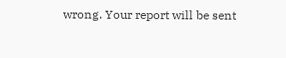wrong. Your report will be sent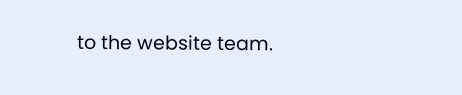to the website team.